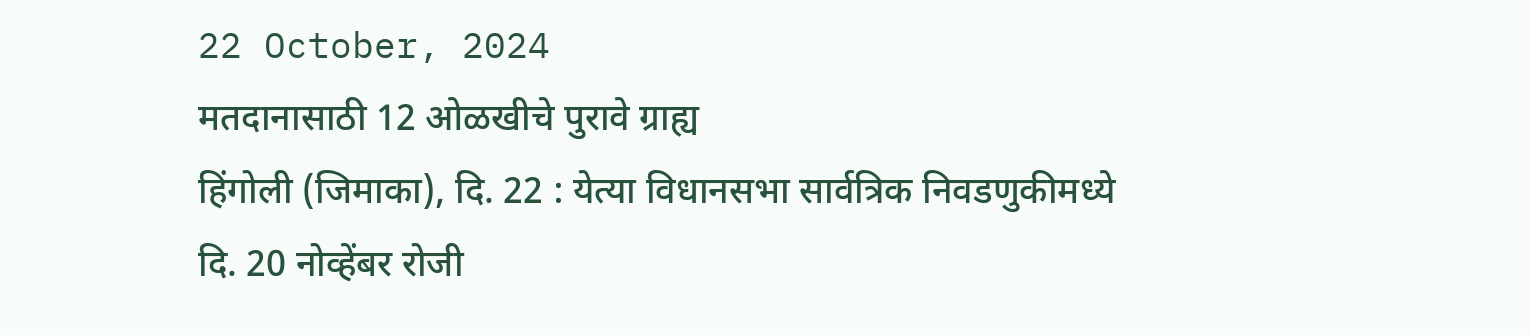22 October, 2024
मतदानासाठी 12 ओळखीचे पुरावे ग्राह्य
हिंगोली (जिमाका), दि. 22 : येत्या विधानसभा सार्वत्रिक निवडणुकीमध्ये दि. 20 नोव्हेंबर रोजी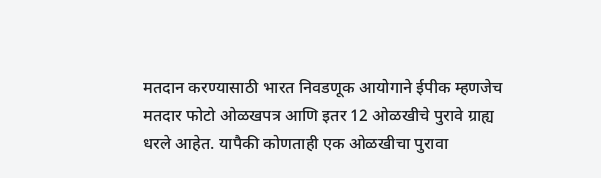मतदान करण्यासाठी भारत निवडणूक आयोगाने ईपीक म्हणजेच मतदार फोटो ओळखपत्र आणि इतर 12 ओळखीचे पुरावे ग्राह्य धरले आहेत. यापैकी कोणताही एक ओळखीचा पुरावा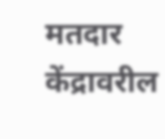मतदार केंद्रावरील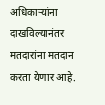अधिकाऱ्यांना दाखविल्यानंतर मतदारांना मतदान करता येणार आहे.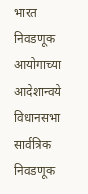भारत निवडणूक आयोगाच्या आदेशान्वये विधानसभा सार्वत्रिक निवडणूक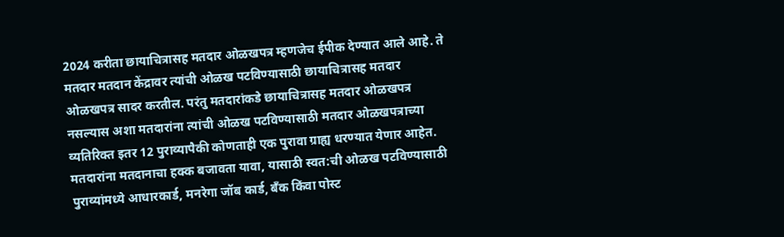2024 करीता छायाचित्रासह मतदार ओळखपत्र म्हणजेच ईपीक देण्यात आले आहे. ते मतदार मतदान केंद्रावर त्यांची ओळख पटविण्यासाठी छायाचित्रासह मतदार ओळखपत्र सादर करतील. परंतु मतदारांकडे छायाचित्रासह मतदार ओळखपत्र नसल्यास अशा मतदारांना त्यांची ओळख पटविण्यासाठी मतदार ओळखपत्राच्या व्यतिरिक्त इतर 12 पुराव्यापैकी कोणताही एक पुरावा ग्राह्य धरण्यात येणार आहेत.
मतदारांना मतदानाचा हक्क बजावता यावा, यासाठी स्वत:ची ओळख पटविण्यासाठी पुराव्यांमध्ये आधारकार्ड, मनरेगा जॉब कार्ड, बँक किंवा पोस्ट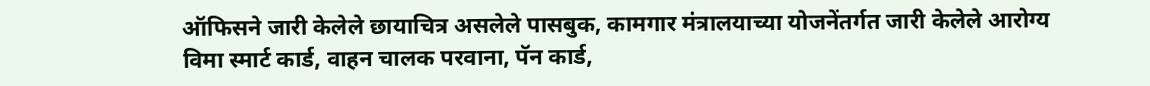ऑफिसने जारी केलेले छायाचित्र असलेले पासबुक, कामगार मंत्रालयाच्या योजनेंतर्गत जारी केलेले आरोग्य विमा स्मार्ट कार्ड, वाहन चालक परवाना, पॅन कार्ड,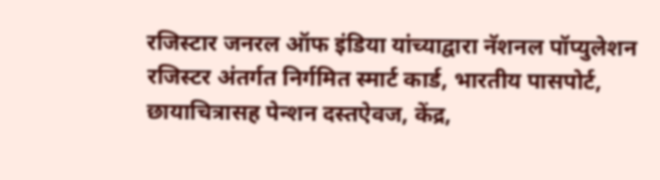रजिस्टार जनरल ऑफ इंडिया यांच्याद्वारा नॅशनल पॉप्युलेशन रजिस्टर अंतर्गत निर्गमित स्मार्ट कार्ड, भारतीय पासपोर्ट, छायाचित्रासह पेन्शन दस्तऐवज, केंद्र,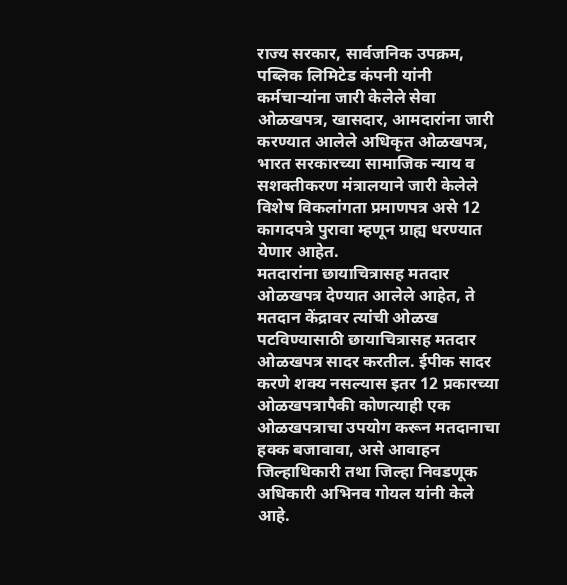राज्य सरकार, सार्वजनिक उपक्रम, पब्लिक लिमिटेड कंपनी यांनी कर्मचाऱ्यांना जारी केलेले सेवा ओळखपत्र, खासदार, आमदारांना जारी करण्यात आलेले अधिकृत ओळखपत्र, भारत सरकारच्या सामाजिक न्याय व सशक्तीकरण मंत्रालयाने जारी केलेले विशेष विकलांगता प्रमाणपत्र असे 12 कागदपत्रे पुरावा म्हणून ग्राह्य धरण्यात येणार आहेत.
मतदारांना छायाचित्रासह मतदार ओळखपत्र देण्यात आलेले आहेत, ते मतदान केंद्रावर त्यांची ओळख पटविण्यासाठी छायाचित्रासह मतदार ओळखपत्र सादर करतील. ईपीक सादर करणे शक्य नसल्यास इतर 12 प्रकारच्या ओळखपत्रापैकी कोणत्याही एक ओळखपत्राचा उपयोग करून मतदानाचा हक्क बजावावा, असे आवाहन जिल्हाधिकारी तथा जिल्हा निवडणूक अधिकारी अभिनव गोयल यांनी केले आहे.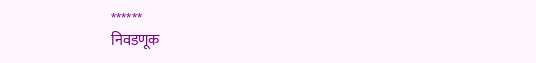******
निवडणूक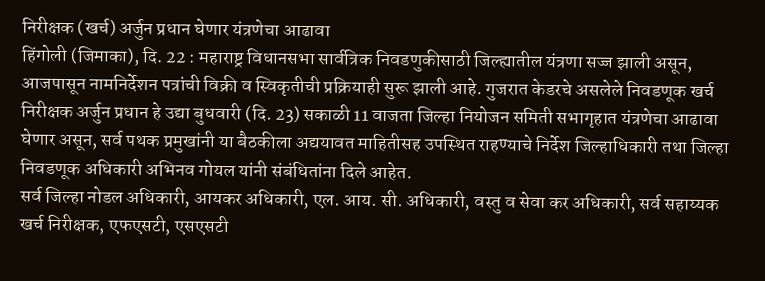निरीक्षक (खर्च) अर्जुन प्रधान घेणार यंत्रणेचा आढावा
हिंगोली (जिमाका), दि. 22 : महाराष्ट्र विधानसभा सार्वत्रिक निवडणुकीसाठी जिल्ह्यातील यंत्रणा सज्ज झाली असून, आजपासून नामनिर्देशन पत्रांची विक्री व स्विकृतीची प्रक्रियाही सुरू झाली आहे. गुजरात केडरचे असलेले निवडणूक खर्च निरीक्षक अर्जुन प्रधान हे उद्या बुधवारी (दि. 23) सकाळी 11 वाजता जिल्हा नियोजन समिती सभागृहात यंत्रणेचा आढावा घेणार असून, सर्व पथक प्रमुखांनी या बैठकीला अद्ययावत माहितीसह उपस्थित राहण्याचे निर्देश जिल्हाधिकारी तथा जिल्हा निवडणूक अधिकारी अभिनव गोयल यांनी संबंधितांना दिले आहेत.
सर्व जिल्हा नोडल अधिकारी, आयकर अधिकारी, एल. आय. सी. अधिकारी, वस्तु व सेवा कर अधिकारी, सर्व सहाय्यक खर्च निरीक्षक, एफएसटी, एसएसटी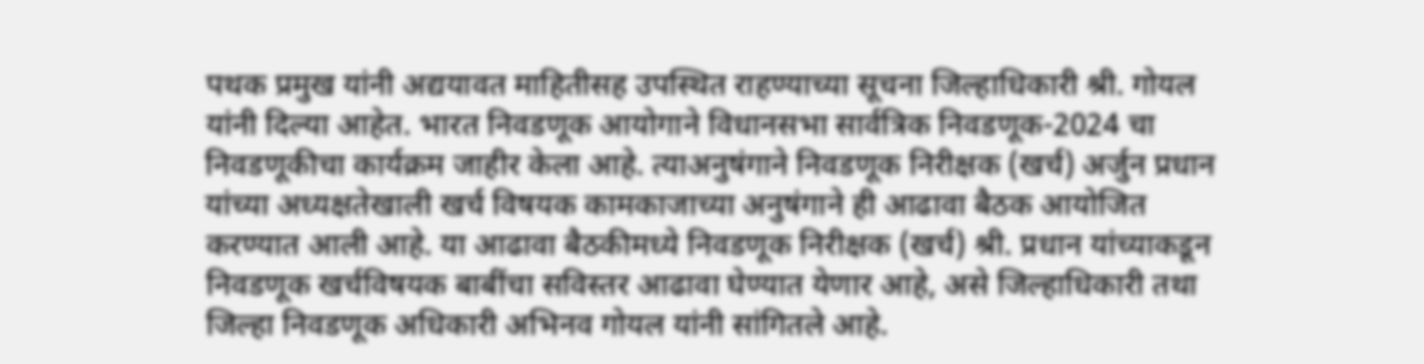पथक प्रमुख यांनी अद्ययावत माहितीसह उपस्थित राहण्याच्या सूचना जिल्हाधिकारी श्री. गोयल यांनी दिल्या आहेत. भारत निवडणूक आयोगाने विधानसभा सार्वत्रिक निवडणूक-2024 चा निवडणूकीचा कार्यक्रम जाहीर केला आहे. त्याअनुषंगाने निवडणूक निरीक्षक (खर्च) अर्जुन प्रधान यांच्या अध्यक्षतेखाली खर्च विषयक कामकाजाच्या अनुषंगाने ही आढावा बैठक आयोजित करण्यात आली आहे. या आढावा बैठकीमध्ये निवडणूक निरीक्षक (खर्च) श्री. प्रधान यांच्याकडून निवडणूक खर्चविषयक बाबींचा सविस्तर आढावा घेण्यात येणार आहे, असे जिल्हाधिकारी तथा जिल्हा निवडणूक अधिकारी अभिनव गोयल यांनी सांगितले आहे.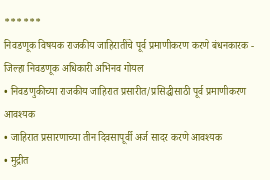******
निवडणूक विषयक राजकीय जाहिरातींचे पूर्व प्रमाणीकरण करणे बंधनकारक - जिल्हा निवडणूक अधिकारी अभिनव गोयल
• निवडणुकीच्या राजकीय जाहिरात प्रसारीत/प्रसिद्धीसाठी पूर्व प्रमाणीकरण आवश्यक
• जाहिरात प्रसारणाच्या तीन दिवसापूर्वी अर्ज सादर करणे आवश्यक
• मुद्रीत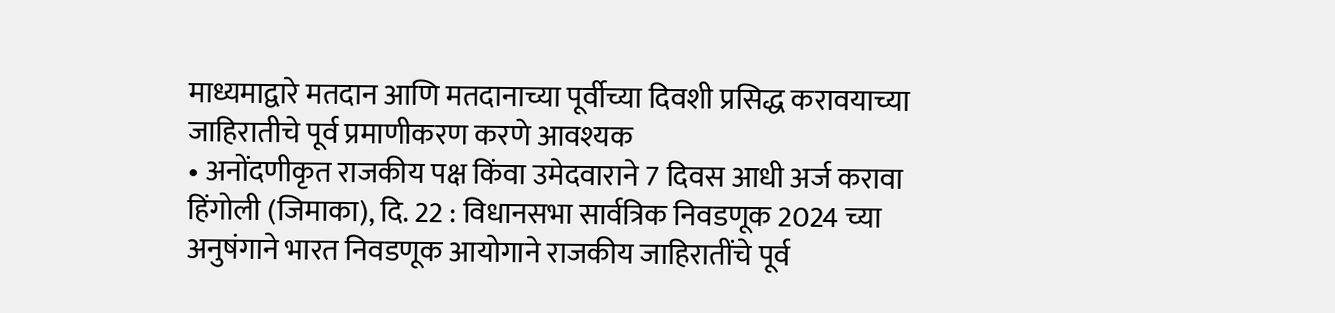माध्यमाद्वारे मतदान आणि मतदानाच्या पूर्वीच्या दिवशी प्रसिद्ध करावयाच्या जाहिरातीचे पूर्व प्रमाणीकरण करणे आवश्यक
• अनोंदणीकृत राजकीय पक्ष किंवा उमेदवाराने 7 दिवस आधी अर्ज करावा
हिंगोली (जिमाका), दि. 22 : विधानसभा सार्वत्रिक निवडणूक 2024 च्या अनुषंगाने भारत निवडणूक आयोगाने राजकीय जाहिरातींचे पूर्व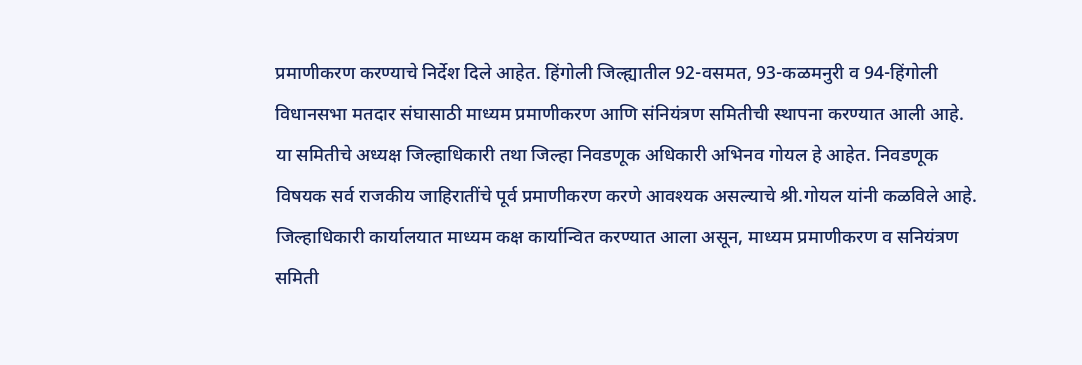प्रमाणीकरण करण्याचे निर्देश दिले आहेत. हिंगोली जिल्ह्यातील 92-वसमत, 93-कळमनुरी व 94-हिंगोली विधानसभा मतदार संघासाठी माध्यम प्रमाणीकरण आणि संनियंत्रण समितीची स्थापना करण्यात आली आहे. या समितीचे अध्यक्ष जिल्हाधिकारी तथा जिल्हा निवडणूक अधिकारी अभिनव गोयल हे आहेत. निवडणूक विषयक सर्व राजकीय जाहिरातींचे पूर्व प्रमाणीकरण करणे आवश्यक असल्याचे श्री.गोयल यांनी कळविले आहे.
जिल्हाधिकारी कार्यालयात माध्यम कक्ष कार्यान्वित करण्यात आला असून, माध्यम प्रमाणीकरण व सनियंत्रण समिती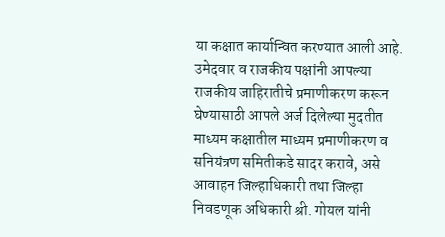या कक्षात कार्यान्वित करण्यात आली आहे. उमेदवार व राजकीय पक्षांनी आपल्या राजकीय जाहिरातीचे प्रमाणीकरण करून घेण्यासाठी आपले अर्ज दिलेल्या मुदतीत माध्यम कक्षातील माध्यम प्रमाणीकरण व सनियंत्रण समितीकडे सादर करावे, असे आवाहन जिल्हाधिकारी तथा जिल्हा निवडणूक अधिकारी श्री. गोयल यांनी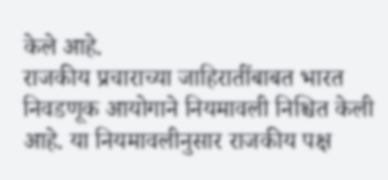केले आहे.
राजकीय प्रचाराच्या जाहिरातींबाबत भारत निवडणूक आयोगाने नियमावली निश्चित केली आहे. या नियमावलीनुसार राजकीय पक्ष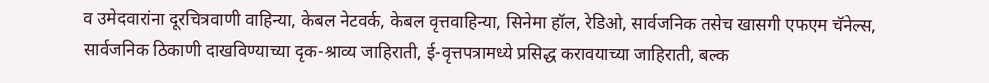व उमेदवारांना दूरचित्रवाणी वाहिन्या, केबल नेटवर्क, केबल वृत्तवाहिन्या, सिनेमा हॉल, रेडिओ, सार्वजनिक तसेच खासगी एफएम चॅनेल्स, सार्वजनिक ठिकाणी दाखविण्याच्या दृक-श्राव्य जाहिराती, ई-वृत्तपत्रामध्ये प्रसिद्ध करावयाच्या जाहिराती, बल्क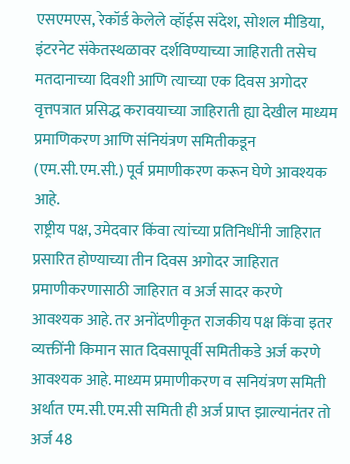एसएमएस, रेकॉर्ड केलेले व्हॉईस संदेश, सोशल मीडिया, इंटरनेट संकेतस्थळावर दर्शविण्याच्या जाहिराती तसेच मतदानाच्या दिवशी आणि त्याच्या एक दिवस अगोदर वृत्तपत्रात प्रसिद्ध करावयाच्या जाहिराती ह्या देखील माध्यम प्रमाणिकरण आणि संनियंत्रण समितीकडून (एम.सी.एम.सी.) पूर्व प्रमाणीकरण करून घेणे आवश्यक आहे.
राष्ट्रीय पक्ष, उमेदवार किंवा त्यांच्या प्रतिनिधींनी जाहिरात प्रसारित होण्याच्या तीन दिवस अगोदर जाहिरात प्रमाणीकरणासाठी जाहिरात व अर्ज सादर करणे आवश्यक आहे. तर अनोंदणीकृत राजकीय पक्ष किंवा इतर व्यक्तींनी किमान सात दिवसापूर्वी समितीकडे अर्ज करणे आवश्यक आहे. माध्यम प्रमाणीकरण व सनियंत्रण समिती अर्थात एम.सी.एम.सी समिती ही अर्ज प्राप्त झाल्यानंतर तो अर्ज 48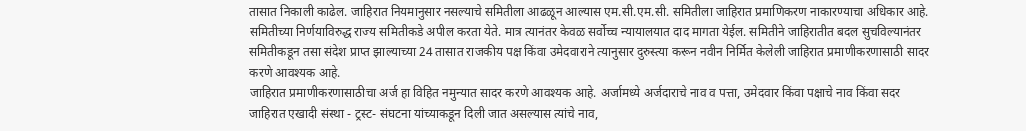तासात निकाली काढेल. जाहिरात नियमानुसार नसल्याचे समितीला आढळून आल्यास एम.सी.एम.सी. समितीला जाहिरात प्रमाणिकरण नाकारण्याचा अधिकार आहे. समितीच्या निर्णयाविरुद्ध राज्य समितीकडे अपील करता येते. मात्र त्यानंतर केवळ सर्वोच्च न्यायालयात दाद मागता येईल. समितीने जाहिरातीत बदल सुचविल्यानंतर समितीकडून तसा संदेश प्राप्त झाल्याच्या 24 तासात राजकीय पक्ष किंवा उमेदवाराने त्यानुसार दुरुस्त्या करून नवीन निर्मित केलेली जाहिरात प्रमाणीकरणासाठी सादर करणे आवश्यक आहे.
जाहिरात प्रमाणीकरणासाठीचा अर्ज हा विहित नमुन्यात सादर करणे आवश्यक आहे. अर्जामध्ये अर्जदाराचे नाव व पत्ता, उमेदवार किंवा पक्षाचे नाव किंवा सदर जाहिरात एखादी संस्था - ट्रस्ट- संघटना यांच्याकडून दिली जात असल्यास त्यांचे नाव,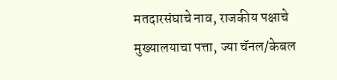मतदारसंघाचे नाव, राजकीय पक्षाचे मुख्यालयाचा पत्ता, ज्या चॅनल/केबल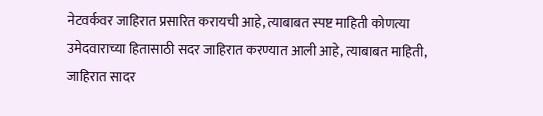नेटवर्कवर जाहिरात प्रसारित करायची आहे, त्याबाबत स्पष्ट माहिती कोणत्या उमेदवाराच्या हितासाठी सदर जाहिरात करण्यात आली आहे, त्याबाबत माहिती, जाहिरात सादर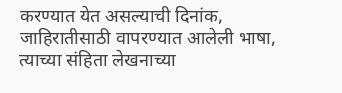करण्यात येत असल्याची दिनांक, जाहिरातीसाठी वापरण्यात आलेली भाषा, त्याच्या संहिता लेखनाच्या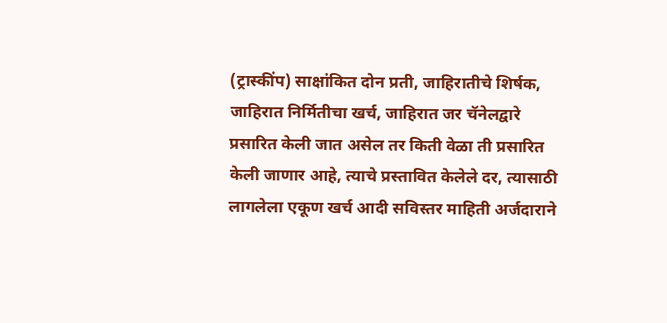(ट्रास्कींप) साक्षांकित दोन प्रती, जाहिरातीचे शिर्षक, जाहिरात निर्मितीचा खर्च, जाहिरात जर चॅनेलद्वारे प्रसारित केली जात असेल तर किती वेळा ती प्रसारित केली जाणार आहे, त्याचे प्रस्तावित केलेले दर, त्यासाठी लागलेला एकूण खर्च आदी सविस्तर माहिती अर्जदाराने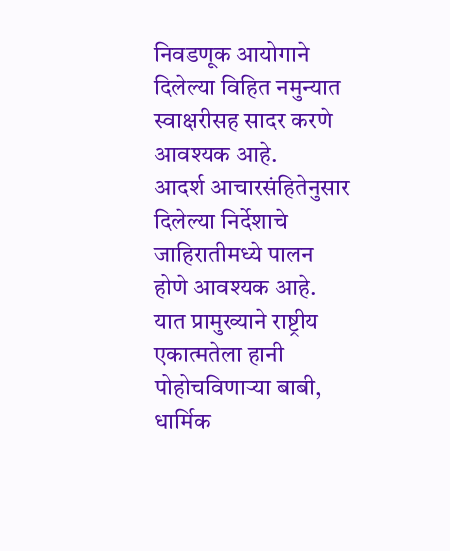निवडणूक आयोगाने दिलेल्या विहित नमुन्यात स्वाक्षरीसह सादर करणे आवश्यक आहे.
आदर्श आचारसंहितेनुसार दिलेल्या निर्देशाचे जाहिरातीमध्ये पालन होणे आवश्यक आहे. यात प्रामुख्याने राष्ट्रीय एकात्मतेला हानी पोहोचविणाऱ्या बाबी, धार्मिक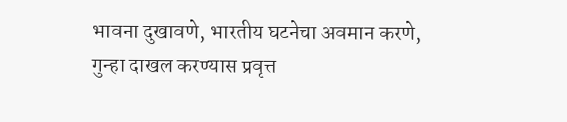भावना दुखावणे, भारतीय घटनेचा अवमान करणे, गुन्हा दाखल करण्यास प्रवृत्त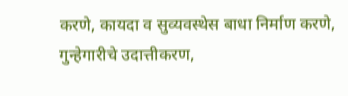करणे, कायदा व सुव्यवस्थेस बाधा निर्माण करणे, गुन्हेगारीचे उदात्तीकरण,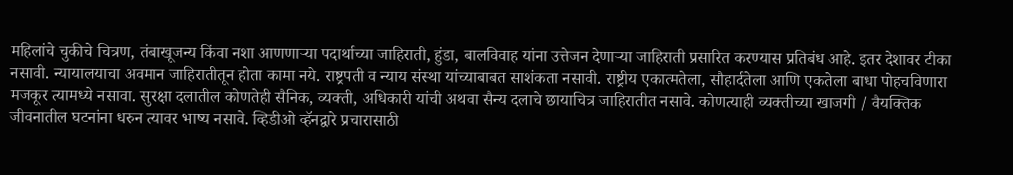महिलांचे चुकीचे चित्रण, तंबाखूजन्य किंवा नशा आणणाऱ्या पदार्थाच्या जाहिराती, हुंडा, बालविवाह यांना उत्तेजन देणाऱ्या जाहिराती प्रसारित करण्यास प्रतिबंध आहे. इतर देशावर टीका नसावी. न्यायालयाचा अवमान जाहिरातीतून होता कामा नये. राष्ट्रपती व न्याय संस्था यांच्याबाबत साशंकता नसावी. राष्ट्रीय एकात्मतेला, सौहार्दतेला आणि एकतेला बाधा पोहचविणारा मजकूर त्यामध्ये नसावा. सुरक्षा दलातील कोणतेही सैनिक, व्यक्ती, अधिकारी यांची अथवा सैन्य दलाचे छायाचित्र जाहिरातीत नसावे. कोणत्याही व्यक्तीच्या खाजगी / वैयक्तिक जीवनातील घटनांना धरुन त्यावर भाष्य नसावे. व्हिडीओ व्हॅनद्वारे प्रचारासाठी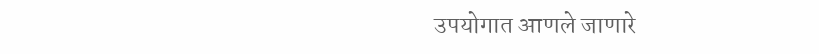उपयोगात आणले जाणारे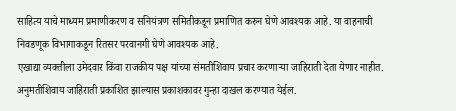साहित्य याचे माध्यम प्रमाणीकरण व सनियंत्रण समितीकडून प्रमाणित करुन घेणे आवश्यक आहे. या वाहनाची निवडणूक विभागाकडून रितसर परवानगी घेणे आवश्यक आहे.
एखाद्या व्यक्तीला उमेदवार किंवा राजकीय पक्ष यांच्या संमतीशिवाय प्रचार करणाऱ्या जाहिराती देता येणार नाहीत. अनुमतीशिवाय जाहिराती प्रकाशित झाल्यास प्रकाशकावर गुन्हा दाखल करण्यात येईल.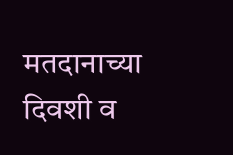मतदानाच्या दिवशी व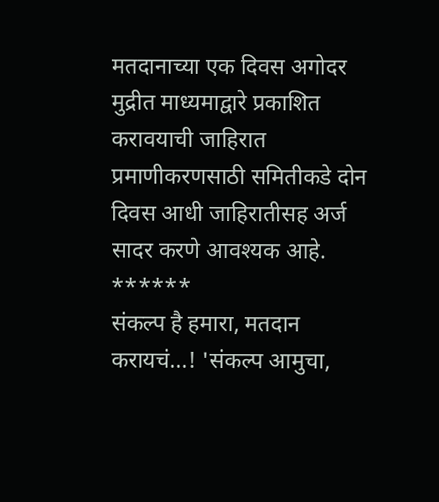मतदानाच्या एक दिवस अगोदर मुद्रीत माध्यमाद्वारे प्रकाशित करावयाची जाहिरात प्रमाणीकरणसाठी समितीकडे दोन दिवस आधी जाहिरातीसह अर्ज सादर करणे आवश्यक आहे.
******
संकल्प है हमारा, मतदान करायचं...! 'संकल्प आमुचा,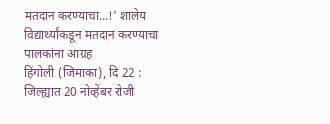मतदान करण्याचा...!' शालेय विद्यार्थ्यांकडून मतदान करण्याचा पालकांना आग्रह
हिंगोली (जिमाका), दि 22 : जिल्ह्यात 20 नोव्हेंबर रोजी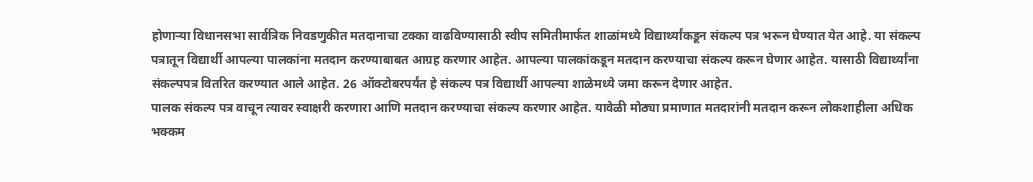होणाऱ्या विधानसभा सार्वत्रिक निवडणुकीत मतदानाचा टक्का वाढविण्यासाठी स्वीप समितीमार्फत शाळांमध्ये विद्यार्थ्यांकडून संकल्प पत्र भरून घेण्यात येत आहे. या संकल्प पत्रातून विद्यार्थी आपल्या पालकांना मतदान करण्याबाबत आग्रह करणार आहेत. आपल्या पालकांकडून मतदान करण्याचा संकल्प करून घेणार आहेत. यासाठी विद्यार्थ्यांना संकल्पपत्र वितरित करण्यात आले आहेत. 26 ऑक्टोबरपर्यंत हे संकल्प पत्र विद्यार्थी आपल्या शाळेमध्ये जमा करून देणार आहेत.
पालक संकल्प पत्र वाचून त्यावर स्वाक्षरी करणारा आणि मतदान करण्याचा संकल्प करणार आहेत. यावेळी मोठ्या प्रमाणात मतदारांनी मतदान करून लोकशाहीला अधिक भक्कम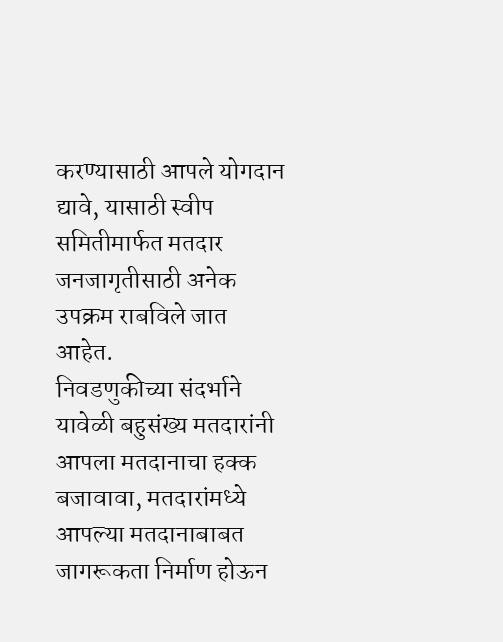करण्यासाठी आपले योगदान द्यावे, यासाठी स्वीप समितीमार्फत मतदार जनजागृतीसाठी अनेक उपक्रम राबविले जात आहेत.
निवडणुकीच्या संदर्भाने यावेळी बहुसंख्य मतदारांनी आपला मतदानाचा हक्क बजावावा, मतदारांमध्ये आपल्या मतदानाबाबत जागरूकता निर्माण होऊन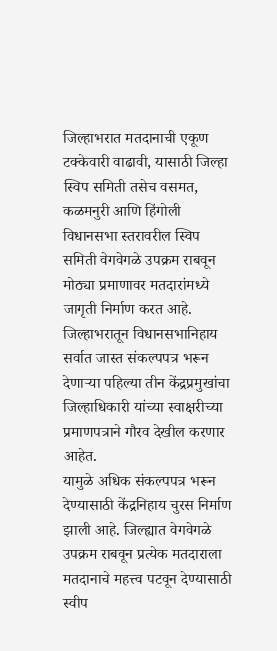जिल्हाभरात मतदानाची एकूण टक्केवारी वाढावी, यासाठी जिल्हा स्विप समिती तसेच वसमत, कळमनुरी आणि हिंगोली विधानसभा स्तरावरील स्विप समिती वेगवेगळे उपक्रम राबवून मोठ्या प्रमाणावर मतदारांमध्ये जागृती निर्माण करत आहे.
जिल्हाभरातून विधानसभानिहाय सर्वात जास्त संकल्पपत्र भरून देणाऱ्या पहिल्या तीन केंद्रप्रमुखांचा जिल्हाधिकारी यांच्या स्वाक्षरीच्या प्रमाणपत्राने गौरव देखील करणार आहेत.
यामुळे अधिक संकल्पपत्र भरून देण्यासाठी केंद्रनिहाय चुरस निर्माण झाली आहे. जिल्ह्यात वेगवेगळे उपक्रम राबवून प्रत्येक मतदाराला मतदानाचे महत्त्व पटवून देण्यासाठी स्वीप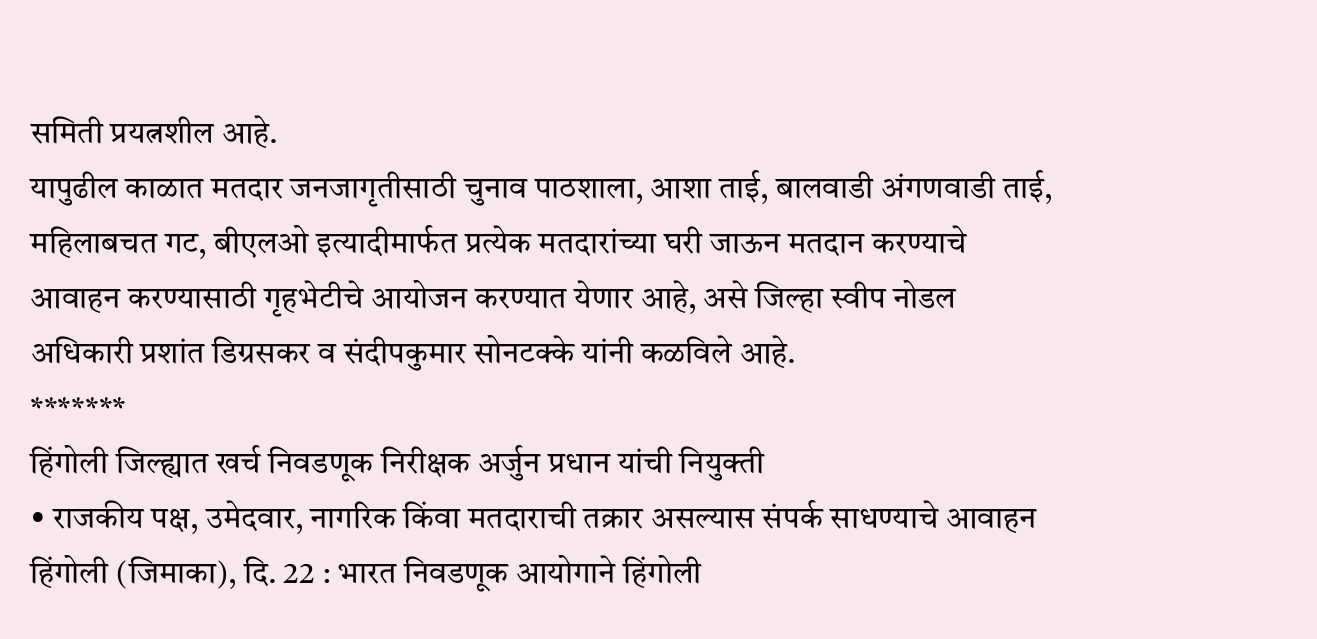समिती प्रयत्नशील आहे.
यापुढील काळात मतदार जनजागृतीसाठी चुनाव पाठशाला, आशा ताई, बालवाडी अंगणवाडी ताई, महिलाबचत गट, बीएलओ इत्यादीमार्फत प्रत्येक मतदारांच्या घरी जाऊन मतदान करण्याचे आवाहन करण्यासाठी गृहभेटीचे आयोजन करण्यात येणार आहे, असे जिल्हा स्वीप नोडल अधिकारी प्रशांत डिग्रसकर व संदीपकुमार सोनटक्के यांनी कळविले आहे.
*******
हिंगोली जिल्ह्यात खर्च निवडणूक निरीक्षक अर्जुन प्रधान यांची नियुक्ती
• राजकीय पक्ष, उमेदवार, नागरिक किंवा मतदाराची तक्रार असल्यास संपर्क साधण्याचे आवाहन
हिंगोली (जिमाका), दि. 22 : भारत निवडणूक आयोगाने हिंगोली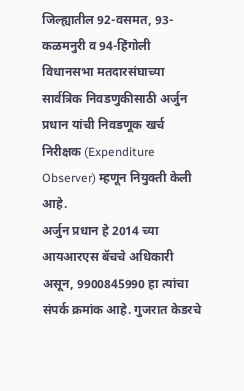जिल्ह्यातील 92-वसमत, 93-कळमनुरी व 94-हिंगोली विधानसभा मतदारसंघाच्या सार्वत्रिक निवडणुकीसाठी अर्जुन प्रधान यांची निवडणूक खर्च निरीक्षक (Expenditure Observer) म्हणून नियुक्ती केली आहे.
अर्जुन प्रधान हे 2014 च्या आयआरएस बॅचचे अधिकारी असून, 9900845990 हा त्यांचा संपर्क क्रमांक आहे. गुजरात केडरचे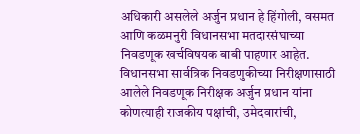अधिकारी असलेले अर्जुन प्रधान हे हिंगोली, वसमत आणि कळमनुरी विधानसभा मतदारसंघाच्या निवडणूक खर्चविषयक बाबी पाहणार आहेत.
विधानसभा सार्वत्रिक निवडणुकीच्या निरीक्षणासाठी आलेले निवडणूक निरीक्षक अर्जुन प्रधान यांना कोणत्याही राजकीय पक्षांची, उमेदवारांची,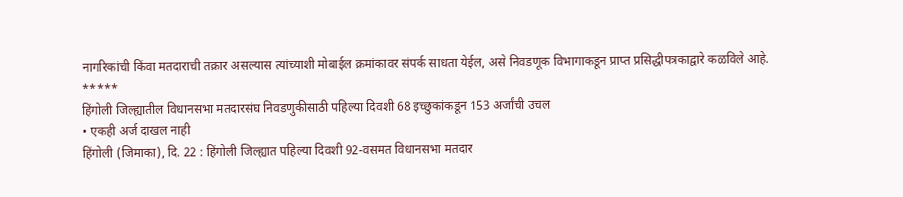नागरिकांची किंवा मतदाराची तक्रार असल्यास त्यांच्याशी मोबाईल क्रमांकावर संपर्क साधता येईल, असे निवडणूक विभागाकडून प्राप्त प्रसिद्धीपत्रकाद्वारे कळविले आहे.
*****
हिंगोली जिल्ह्यातील विधानसभा मतदारसंघ निवडणुकीसाठी पहिल्या दिवशी 68 इच्छुकांकडून 153 अर्जांची उचल
• एकही अर्ज दाखल नाही
हिंगोली (जिमाका), दि. 22 : हिंगोली जिल्ह्यात पहिल्या दिवशी 92-वसमत विधानसभा मतदार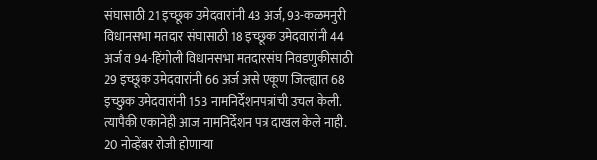संघासाठी 21 इच्छूक उमेदवारांनी 43 अर्ज, 93-कळमनुरी विधानसभा मतदार संघासाठी 18 इच्छूक उमेदवारांनी 44 अर्ज व 94-हिंगोली विधानसभा मतदारसंघ निवडणुकीसाठी 29 इच्छूक उमेदवारांनी 66 अर्ज असे एकूण जिल्ह्यात 68 इच्छुक उमेदवारांनी 153 नामनिर्देशनपत्रांची उचल केली. त्यापैकी एकानेही आज नामनिर्देशन पत्र दाखल केले नाही.
20 नोव्हेंबर रोजी होणाऱ्या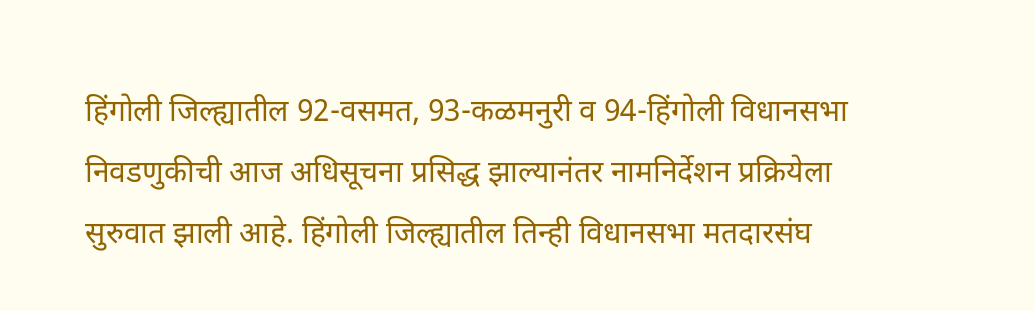हिंगोली जिल्ह्यातील 92-वसमत, 93-कळमनुरी व 94-हिंगोली विधानसभा निवडणुकीची आज अधिसूचना प्रसिद्ध झाल्यानंतर नामनिर्देशन प्रक्रियेला सुरुवात झाली आहे. हिंगोली जिल्ह्यातील तिन्ही विधानसभा मतदारसंघ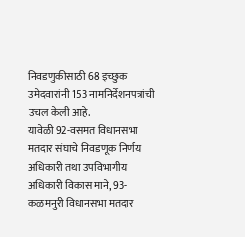निवडणुकीसाठी 68 इच्छुक उमेदवारांनी 153 नामनिर्देशनपत्रांची उचल केली आहे.
यावेळी 92-वसमत विधानसभा मतदार संघाचे निवडणूक निर्णय अधिकारी तथा उपविभागीय अधिकारी विकास माने, 93-कळमनुरी विधानसभा मतदार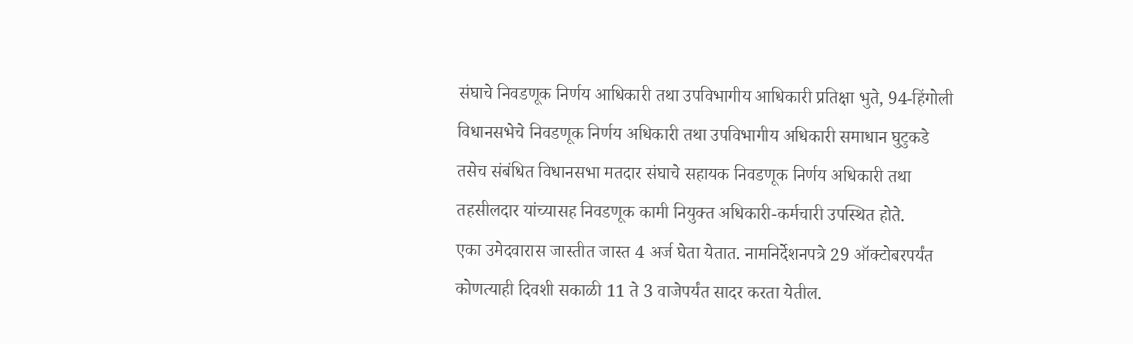संघाचे निवडणूक निर्णय आधिकारी तथा उपविभागीय आधिकारी प्रतिक्षा भुते, 94-हिंगोली विधानसभेचे निवडणूक निर्णय अधिकारी तथा उपविभागीय अधिकारी समाधान घुटुकडे तसेच संबंधित विधानसभा मतदार संघाचे सहायक निवडणूक निर्णय अधिकारी तथा तहसीलदार यांच्यासह निवडणूक कामी नियुक्त अधिकारी-कर्मचारी उपस्थित होते.
एका उमेदवारास जास्तीत जास्त 4 अर्ज घेता येतात. नामनिर्देशनपत्रे 29 ऑक्टोबरपर्यंत कोणत्याही दिवशी सकाळी 11 ते 3 वाजेपर्यंत सादर करता येतील.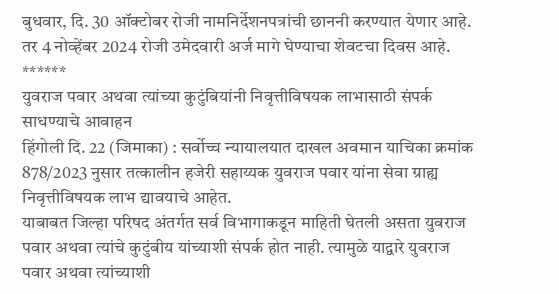बुधवार, दि. 30 ऑक्टोबर रोजी नामनिर्देशनपत्रांची छाननी करण्यात येणार आहे. तर 4 नोव्हेंबर 2024 रोजी उमेदवारी अर्ज मागे घेण्याचा शेवटचा दिवस आहे.
******
युवराज पवार अथवा त्यांच्या कुटुंबियांनी निवृत्तीविषयक लाभासाठी संपर्क साधण्याचे आवाहन
हिंगोली दि. 22 (जिमाका) : सर्वोच्च न्यायालयात दाखल अवमान याचिका क्रमांक 878/2023 नुसार तत्कालीन हजेरी सहाय्यक युवराज पवार यांना सेवा ग्राह्य निवृत्तीविषयक लाभ द्यावयाचे आहेत.
याबाबत जिल्हा परिषद अंतर्गत सर्व विभागाकडून माहिती घेतली असता युवराज पवार अथवा त्यांचे कुटुंबीय यांच्याशी संपर्क होत नाही. त्यामुळे याद्वारे युवराज पवार अथवा त्यांच्याशी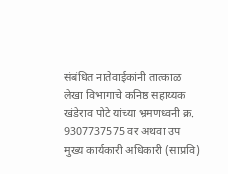संबंधित नातेवाईकांनी तात्काळ लेखा विभागाचे कनिष्ठ सहाय्यक खंडेराव पोटे यांच्या भ्रमणध्वनी क्र. 9307737575 वर अथवा उप मुख्य कार्यकारी अधिकारी (साप्रवि)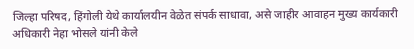जिल्हा परिषद, हिंगोली येथे कार्यालयीन वेळेत संपर्क साधावा, असे जाहीर आवाहन मुख्य कार्यकारी अधिकारी नेहा भोसले यांनी केले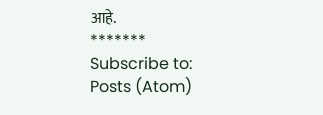आहे.
*******
Subscribe to:
Posts (Atom)